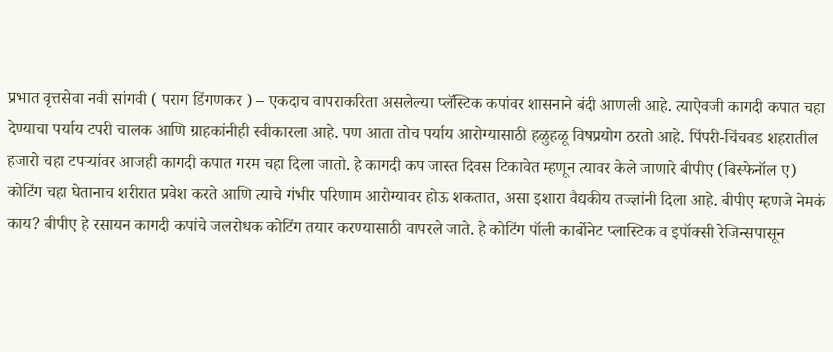प्रभात वृत्तसेवा नवी सांगवी ( पराग डिंगणकर ) – एकदाच वापराकरिता असलेल्या प्लॅस्टिक कपांवर शासनाने बंदी आणली आहे. त्याऐवजी कागदी कपात चहा देण्याचा पर्याय टपरी चालक आणि ग्राहकांनीही स्वीकारला आहे. पण आता तोच पर्याय आरोग्यासाठी हळुहळू विषप्रयोग ठरतो आहे. पिंपरी-चिंचवड शहरातील हजारो चहा टपऱ्यांवर आजही कागदी कपात गरम चहा दिला जातो. हे कागदी कप जास्त दिवस टिकावेत म्हणून त्यावर केले जाणारे बीपीए (बिस्फेनॉल ए) कोटिंग चहा घेतानाच शरीरात प्रवेश करते आणि त्याचे गंभीर परिणाम आरोग्यावर होऊ शकतात, असा इशारा वैद्यकीय तज्ज्ञांनी दिला आहे. बीपीए म्हणजे नेमकं काय? बीपीए हे रसायन कागदी कपांचे जलरोधक कोटिंग तयार करण्यासाठी वापरले जाते. हे कोटिंग पॉली कार्बोनेट प्लास्टिक व इपॉक्सी रेजिन्सपासून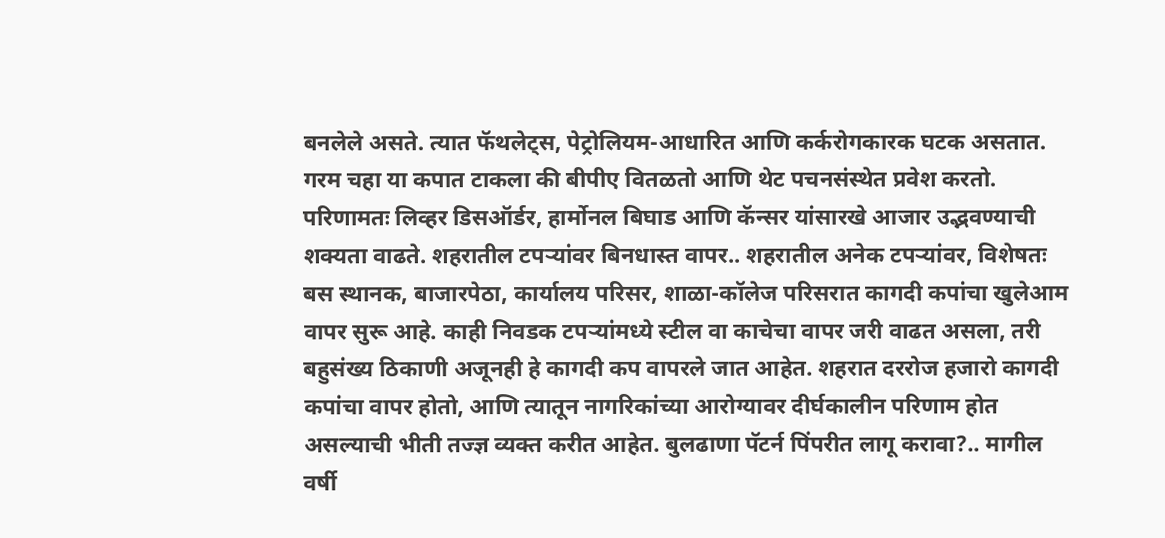बनलेले असते. त्यात फॅथलेट्स, पेट्रोलियम-आधारित आणि कर्करोगकारक घटक असतात. गरम चहा या कपात टाकला की बीपीए वितळतो आणि थेट पचनसंस्थेत प्रवेश करतो. परिणामतः लिव्हर डिसऑर्डर, हार्मोनल बिघाड आणि कॅन्सर यांसारखे आजार उद्भवण्याची शक्यता वाढते. शहरातील टपऱ्यांवर बिनधास्त वापर.. शहरातील अनेक टपऱ्यांवर, विशेषतः बस स्थानक, बाजारपेठा, कार्यालय परिसर, शाळा-कॉलेज परिसरात कागदी कपांचा खुलेआम वापर सुरू आहे. काही निवडक टपऱ्यांमध्ये स्टील वा काचेचा वापर जरी वाढत असला, तरी बहुसंख्य ठिकाणी अजूनही हे कागदी कप वापरले जात आहेत. शहरात दररोज हजारो कागदी कपांचा वापर होतो, आणि त्यातून नागरिकांच्या आरोग्यावर दीर्घकालीन परिणाम होत असल्याची भीती तज्ज्ञ व्यक्त करीत आहेत. बुलढाणा पॅटर्न पिंपरीत लागू करावा?.. मागील वर्षी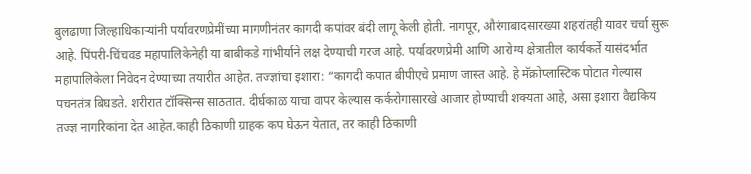बुलढाणा जिल्हाधिकाऱ्यांनी पर्यावरणप्रेमींच्या मागणीनंतर कागदी कपांवर बंदी लागू केली होती. नागपूर, औरंगाबादसारख्या शहरांतही यावर चर्चा सुरू आहे. पिंपरी-चिंचवड महापालिकेनेही या बाबीकडे गांभीर्याने लक्ष देण्याची गरज आहे. पर्यावरणप्रेमी आणि आरोग्य क्षेत्रातील कार्यकर्ते यासंदर्भात महापालिकेला निवेदन देण्याच्या तयारीत आहेत. तज्ज्ञांचा इशारा: “कागदी कपात बीपीएचे प्रमाण जास्त आहे. हे मॅक्रोप्लास्टिक पोटात गेल्यास पचनतंत्र बिघडते. शरीरात टॉक्सिन्स साठतात. दीर्घकाळ याचा वापर केल्यास कर्करोगासारखे आजार होण्याची शक्यता आहे, असा इशारा वैद्यकिय तज्ज्ञ नागरिकांना देत आहेत.काही ठिकाणी ग्राहक कप घेऊन येतात, तर काही ठिकाणी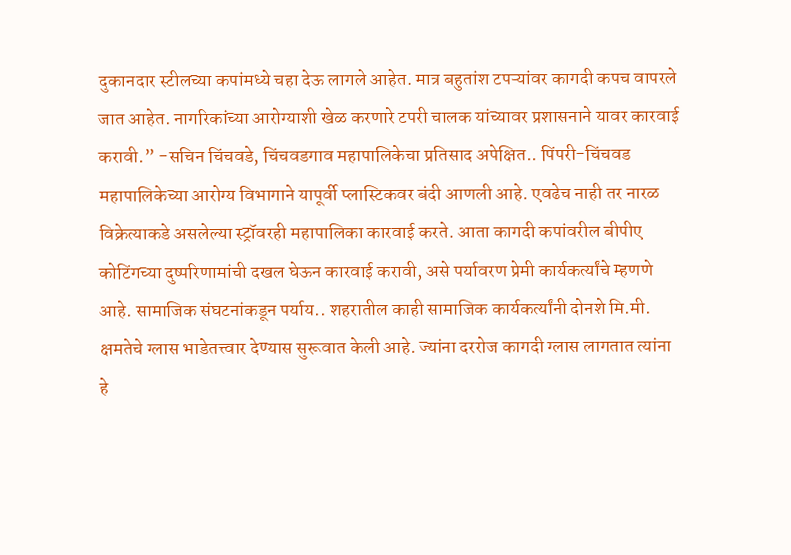दुकानदार स्टीलच्या कपांमध्ये चहा देऊ लागले आहेत. मात्र बहुतांश टपऱ्यांवर कागदी कपच वापरले जात आहेत. नागरिकांच्या आरोग्याशी खेळ करणारे टपरी चालक यांच्यावर प्रशासनाने यावर कारवाई करावी.” -सचिन चिंचवडे, चिंचवडगाव महापालिकेचा प्रतिसाद अपेक्षित.. पिंपरी-चिंचवड महापालिकेच्या आरोग्य विभागाने यापूर्वी प्लास्टिकवर बंदी आणली आहे. एवढेच नाही तर नारळ विक्रेत्याकडे असलेल्या स्ट्रॉवरही महापालिका कारवाई करते. आता कागदी कपांवरील बीपीए कोटिंगच्या दुष्परिणामांची दखल घेऊन कारवाई करावी, असे पर्यावरण प्रेमी कार्यकर्त्यांचे म्हणणे आहे. सामाजिक संघटनांकडून पर्याय.. शहरातील काही सामाजिक कार्यकर्त्यांनी दोनशे मि.मी. क्षमतेचे ग्लास भाडेतत्त्वार देण्यास सुरूवात केली आहे. ज्यांना दररोज कागदी ग्लास लागतात त्यांना हे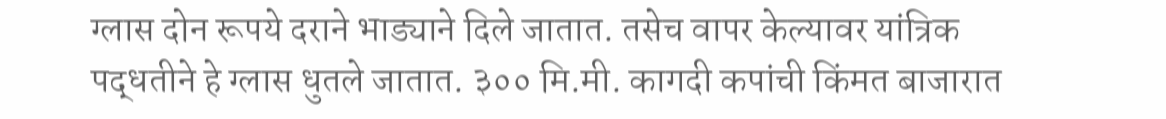ग्लास दोन रूपये दराने भाड्याने दिले जातात. तसेच वापर केल्यावर यांत्रिक पद्धतीने हे ग्लास धुतले जातात. ३०० मि.मी. कागदी कपांची किंमत बाजारात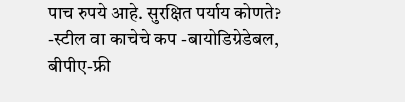पाच रुपये आहे. सुरक्षित पर्याय कोणते? -स्टील वा काचेचे कप -बायोडिग्रेडेबल, बीपीए-फ्री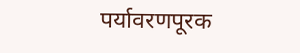पर्यावरणपूरक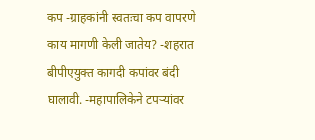कप -ग्राहकांनी स्वतःचा कप वापरणे काय मागणी केली जातेय? -शहरात बीपीएयुक्त कागदी कपांवर बंदी घालावी. -महापालिकेने टपऱ्यांवर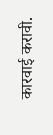कारवाई करावी.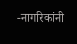-नागरिकांनी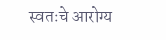स्वतःचे आरोग्य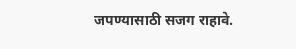जपण्यासाठी सजग राहावे.